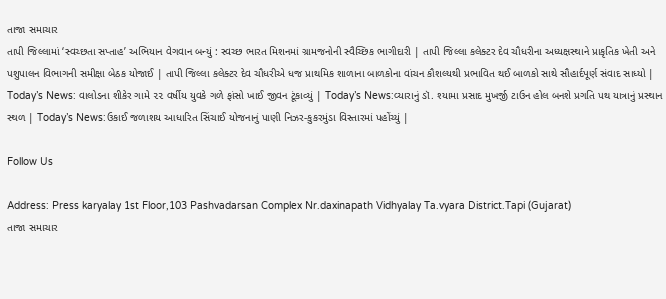તાજા સમાચાર
તાપી જિલ્લામાં ‘સ્વચ્છતા સપ્તાહ’ અભિયાન વેગવાન બન્યું : સ્વચ્છ ભારત મિશનમાં ગ્રામજનોની સ્વૈચ્છિક ભાગીદારી | તાપી જિલ્લા કલેક્ટર દેવ ચૌધરીના અધ્યક્ષસ્થાને પ્રાકૃતિક ખેતી અને પશુપાલન વિભાગની સમીક્ષા બેઠક યોજાઈ | તાપી જિલ્લા કલેક્ટર દેવ ચૌધરીએ ધજ પ્રાથમિક શાળાના બાળકોના વાંચન કૌશલ્યથી પ્રભાવિત થઈ બાળકો સાથે સૌહાર્દપૂર્ણ સંવાદ સાધ્યો | Today’s News: વાલોડના શીકેર ગામે ૨૨ વર્ષીય યુવકે ગળે ફાંસો ખાઈ જીવન ટૂંકાવ્યું | Today’s News:વ્યારાનું ડૉ. શ્યામા પ્રસાદ મુખર્જી ટાઉન હોલ બનશે પ્રગતિ પથ યાત્રાનું પ્રસ્થાન સ્થળ | Today’s News:ઉકાઈ જળાશય આધારિત સિંચાઈ યોજનાનું પાણી નિઝર-કુકરમુંડા વિસ્તારમાં પહોંચ્યું |

Follow Us

Address: Press karyalay 1st Floor,103 Pashvadarsan Complex Nr.daxinapath Vidhyalay Ta.vyara District.Tapi (Gujarat)
તાજા સમાચાર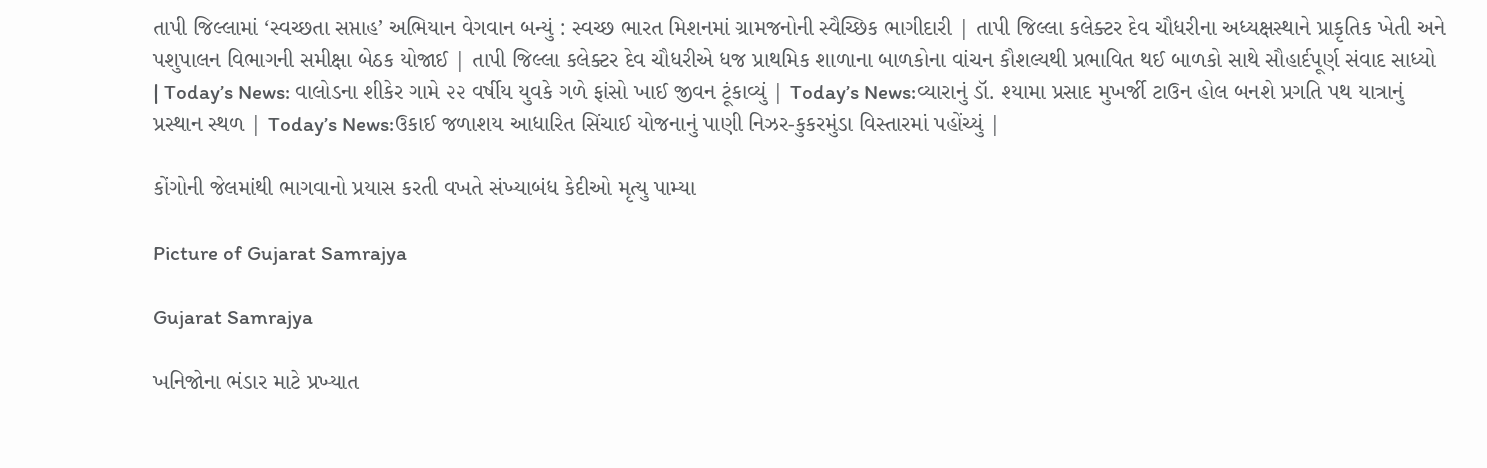તાપી જિલ્લામાં ‘સ્વચ્છતા સપ્તાહ’ અભિયાન વેગવાન બન્યું : સ્વચ્છ ભારત મિશનમાં ગ્રામજનોની સ્વૈચ્છિક ભાગીદારી | તાપી જિલ્લા કલેક્ટર દેવ ચૌધરીના અધ્યક્ષસ્થાને પ્રાકૃતિક ખેતી અને પશુપાલન વિભાગની સમીક્ષા બેઠક યોજાઈ | તાપી જિલ્લા કલેક્ટર દેવ ચૌધરીએ ધજ પ્રાથમિક શાળાના બાળકોના વાંચન કૌશલ્યથી પ્રભાવિત થઈ બાળકો સાથે સૌહાર્દપૂર્ણ સંવાદ સાધ્યો | Today’s News: વાલોડના શીકેર ગામે ૨૨ વર્ષીય યુવકે ગળે ફાંસો ખાઈ જીવન ટૂંકાવ્યું | Today’s News:વ્યારાનું ડૉ. શ્યામા પ્રસાદ મુખર્જી ટાઉન હોલ બનશે પ્રગતિ પથ યાત્રાનું પ્રસ્થાન સ્થળ | Today’s News:ઉકાઈ જળાશય આધારિત સિંચાઈ યોજનાનું પાણી નિઝર-કુકરમુંડા વિસ્તારમાં પહોંચ્યું |

કોંગોની જેલમાંથી ભાગવાનો પ્રયાસ કરતી વખતે સંખ્યાબંધ કેદીઓ મૃત્યુ પામ્યા

Picture of Gujarat Samrajya

Gujarat Samrajya

ખનિજોના ભંડાર માટે પ્રખ્યાત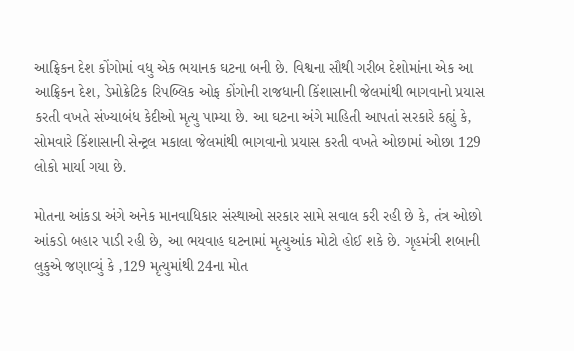આફ્રિકન દેશ કોંગોમાં વધુ એક ભયાનક ઘટના બની છે. વિશ્વના સૌથી ગરીબ દેશોમાંના એક આ આફ્રિકન દેશ, ડેમોક્રેટિક રિપબ્લિક ઓફ કોંગોની રાજધાની કિંશાસાની જેલમાંથી ભાગવાનો પ્રયાસ કરતી વખતે સંખ્યાબંધ કેદીઓ મૃત્યુ પામ્યા છે. આ ઘટના અંગે માહિતી આપતાં સરકારે કહ્યું કે, સોમવારે કિંશાસાની સેન્ટ્રલ મકાલા જેલમાંથી ભાગવાનો પ્રયાસ કરતી વખતે ઓછામાં ઓછા 129 લોકો માર્યા ગયા છે.

મોતના આંકડા અંગે અનેક માનવાધિકાર સંસ્થાઓ સરકાર સામે સવાલ કરી રહી છે કે, તંત્ર ઓછો આંકડો બહાર પાડી રહી છે, આ ભયવાહ ઘટનામાં મૃત્યુઆંક મોટો હોઈ શકે છે. ગૃહમંત્રી શબાની લુકુએ જણાવ્યું કે ,129 મૃત્યુમાંથી 24ના મોત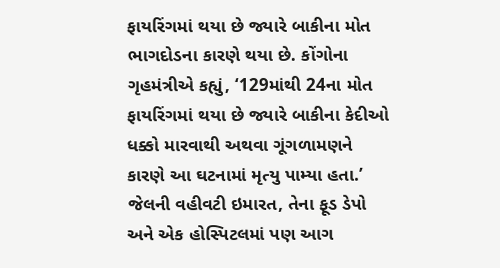ફાયરિંગમાં થયા છે જ્યારે બાકીના મોત ભાગદોડના કારણે થયા છે. કોંગોના ગૃહમંત્રીએ કહ્યું, ‘129માંથી 24ના મોત ફાયરિંગમાં થયા છે જ્યારે બાકીના કેદીઓ ધક્કો મારવાથી અથવા ગૂંગળામણને કારણે આ ઘટનામાં મૃત્યુ પામ્યા હતા.’ જેલની વહીવટી ઇમારત, તેના ફૂડ ડેપો અને એક હોસ્પિટલમાં પણ આગ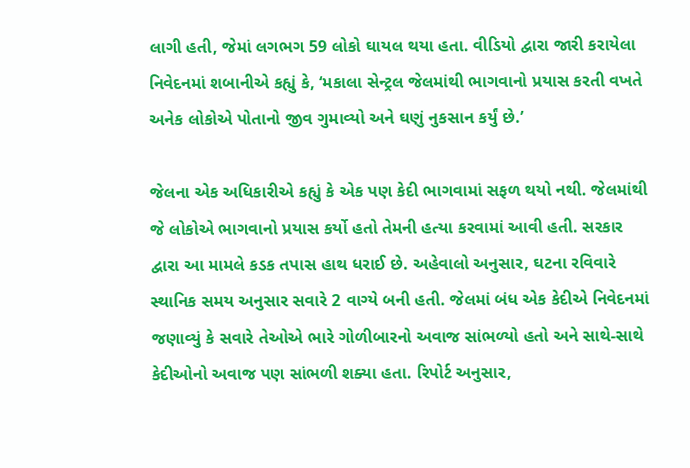લાગી હતી, જેમાં લગભગ 59 લોકો ઘાયલ થયા હતા. વીડિયો દ્વારા જારી કરાયેલા નિવેદનમાં શબાનીએ કહ્યું કે, ‘મકાલા સેન્ટ્રલ જેલમાંથી ભાગવાનો પ્રયાસ કરતી વખતે અનેક લોકોએ પોતાનો જીવ ગુમાવ્યો અને ઘણું નુકસાન કર્યું છે.’

જેલના એક અધિકારીએ કહ્યું કે એક પણ કેદી ભાગવામાં સફળ થયો નથી. જેલમાંથી જે લોકોએ ભાગવાનો પ્રયાસ કર્યો હતો તેમની હત્યા કરવામાં આવી હતી. સરકાર દ્વારા આ મામલે કડક તપાસ હાથ ધરાઈ છે. અહેવાલો અનુસાર, ઘટના રવિવારે સ્થાનિક સમય અનુસાર સવારે 2 વાગ્યે બની હતી. જેલમાં બંધ એક કેદીએ નિવેદનમાં જણાવ્યું કે સવારે તેઓએ ભારે ગોળીબારનો અવાજ સાંભળ્યો હતો અને સાથે-સાથે કેદીઓનો અવાજ પણ સાંભળી શક્યા હતા. રિપોર્ટ અનુસાર,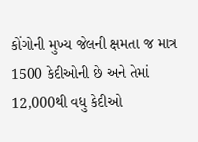કોંગોની મુખ્ય જેલની ક્ષમતા જ માત્ર 1500 કેદીઓની છે અને તેમાં 12,000થી વધુ કેદીઓ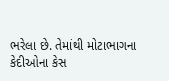ભરેલા છે. તેમાંથી મોટાભાગના કેદીઓના કેસ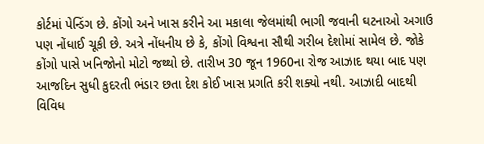કોર્ટમાં પેન્ડિંગ છે. કોંગો અને ખાસ કરીને આ મકાલા જેલમાંથી ભાગી જવાની ઘટનાઓ અગાઉ પણ નોંધાઈ ચૂકી છે. અત્રે નોંધનીય છે કે, કોંગો વિશ્વના સૌથી ગરીબ દેશોમાં સામેલ છે. જોકે કોંગો પાસે ખનિજોનો મોટો જથ્થો છે. તારીખ 30 જૂન 1960ના રોજ આઝાદ થયા બાદ પણ આજદિન સુધી કુદરતી ભંડાર છતા દેશ કોઈ ખાસ પ્રગતિ કરી શક્યો નથી. આઝાદી બાદથી વિવિધ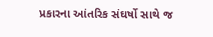પ્રકારના આંતરિક સંઘર્ષો સાથે જ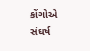કોંગોએ સંઘર્ષ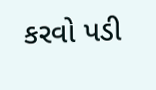કરવો પડી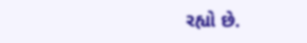રહ્યો છે.